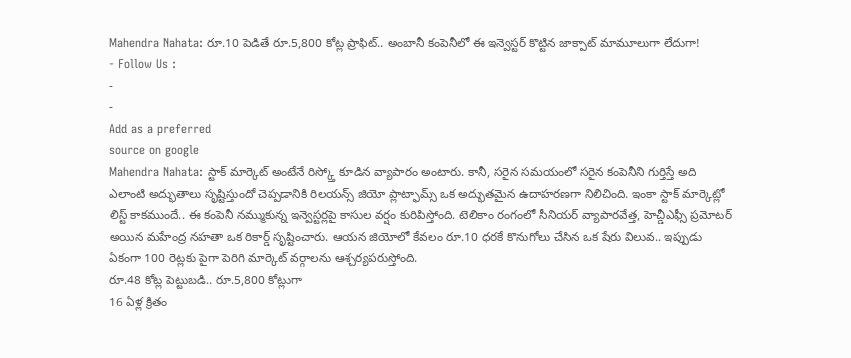Mahendra Nahata: రూ.10 పెడితే రూ.5,800 కోట్ల ప్రాఫిట్.. అంబానీ కంపెనీలో ఈ ఇన్వెస్టర్ కొట్టిన జాక్పాట్ మామూలుగా లేదుగా!
- Follow Us :
-
-
Add as a preferred
source on google
Mahendra Nahata: స్టాక్ మార్కెట్ అంటేనే రిస్క్తో కూడిన వ్యాపారం అంటారు. కానీ, సరైన సమయంలో సరైన కంపెనీని గుర్తిస్తే అది ఎలాంటి అద్భుతాలు సృష్టిస్తుందో చెప్పడానికి రిలయన్స్ జియో ప్లాట్ఫామ్స్ ఒక అద్భుతమైన ఉదాహరణగా నిలిచింది. ఇంకా స్టాక్ మార్కెట్లో లిస్ట్ కాకముందే.. ఈ కంపెనీ నమ్ముకున్న ఇన్వెస్టర్లపై కాసుల వర్షం కురిపిస్తోంది. టెలికాం రంగంలో సీనియర్ వ్యాపారవేత్త, హెచ్డీఎఫ్సీ ప్రమోటర్ అయిన మహేంద్ర నహతా ఒక రికార్డ్ సృష్టించారు. ఆయన జియోలో కేవలం రూ.10 ధరకే కొనుగోలు చేసిన ఒక షేరు విలువ.. ఇప్పుడు ఏకంగా 100 రెట్లకు పైగా పెరిగి మార్కెట్ వర్గాలను ఆశ్చర్యపరుస్తోంది.
రూ.48 కోట్ల పెట్టుబడి.. రూ.5,800 కోట్లుగా
16 ఏళ్ల క్రితం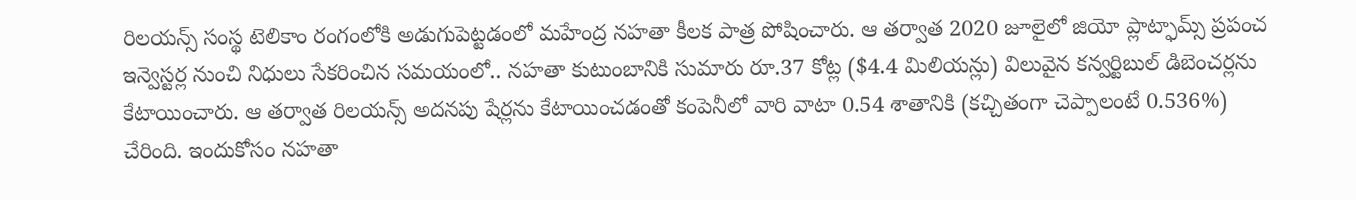రిలయన్స్ సంస్థ టెలికాం రంగంలోకి అడుగుపెట్టడంలో మహేంద్ర నహతా కీలక పాత్ర పోషించారు. ఆ తర్వాత 2020 జూలైలో జియో ప్లాట్ఫామ్స్ ప్రపంచ ఇన్వెస్టర్ల నుంచి నిధులు సేకరించిన సమయంలో.. నహతా కుటుంబానికి సుమారు రూ.37 కోట్ల ($4.4 మిలియన్లు) విలువైన కన్వర్టిబుల్ డిబెంచర్లను కేటాయించారు. ఆ తర్వాత రిలయన్స్ అదనపు షేర్లను కేటాయించడంతో కంపెనీలో వారి వాటా 0.54 శాతానికి (కచ్చితంగా చెప్పాలంటే 0.536%) చేరింది. ఇందుకోసం నహతా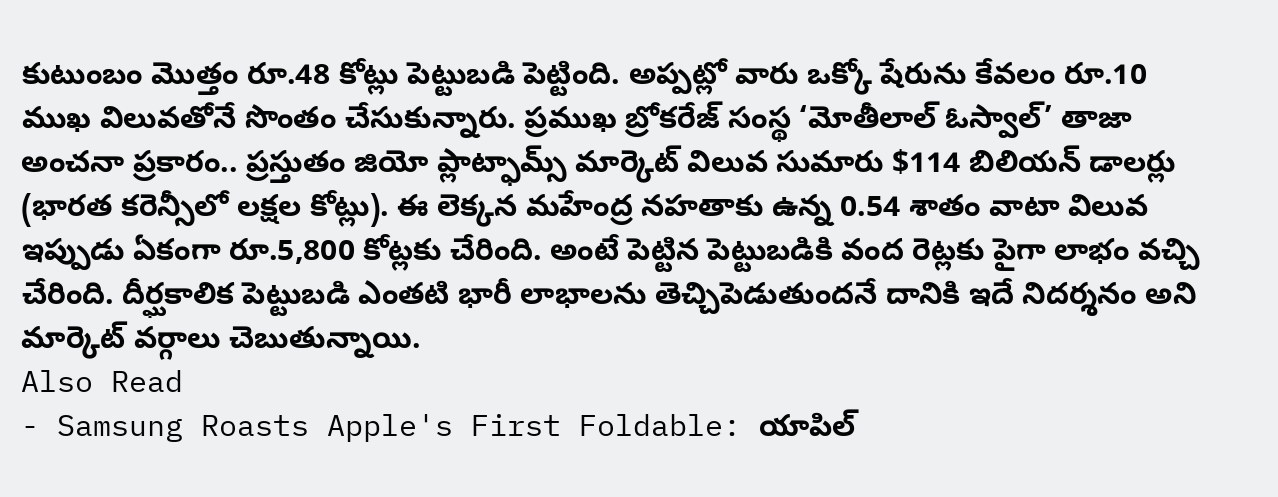కుటుంబం మొత్తం రూ.48 కోట్లు పెట్టుబడి పెట్టింది. అప్పట్లో వారు ఒక్కో షేరును కేవలం రూ.10 ముఖ విలువతోనే సొంతం చేసుకున్నారు. ప్రముఖ బ్రోకరేజ్ సంస్థ ‘మోతీలాల్ ఓస్వాల్’ తాజా అంచనా ప్రకారం.. ప్రస్తుతం జియో ప్లాట్ఫామ్స్ మార్కెట్ విలువ సుమారు $114 బిలియన్ డాలర్లు (భారత కరెన్సీలో లక్షల కోట్లు). ఈ లెక్కన మహేంద్ర నహతాకు ఉన్న 0.54 శాతం వాటా విలువ ఇప్పుడు ఏకంగా రూ.5,800 కోట్లకు చేరింది. అంటే పెట్టిన పెట్టుబడికి వంద రెట్లకు పైగా లాభం వచ్చి చేరింది. దీర్ఘకాలిక పెట్టుబడి ఎంతటి భారీ లాభాలను తెచ్చిపెడుతుందనే దానికి ఇదే నిదర్శనం అని మార్కెట్ వర్గాలు చెబుతున్నాయి.
Also Read
- Samsung Roasts Apple's First Foldable: యాపిల్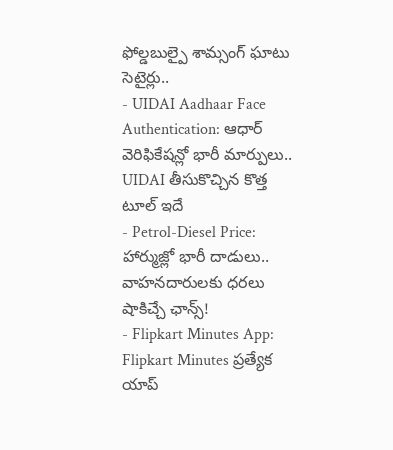ఫోల్డబుల్పై శామ్సంగ్ ఘాటు సెటైర్లు..
- UIDAI Aadhaar Face Authentication: ఆధార్ వెరిఫికేషన్లో భారీ మార్పులు.. UIDAI తీసుకొచ్చిన కొత్త టూల్ ఇదే
- Petrol-Diesel Price: హార్ముజ్లో భారీ దాడులు.. వాహనదారులకు ధరలు షాకిచ్చే ఛాన్స్!
- Flipkart Minutes App: Flipkart Minutes ప్రత్యేక యాప్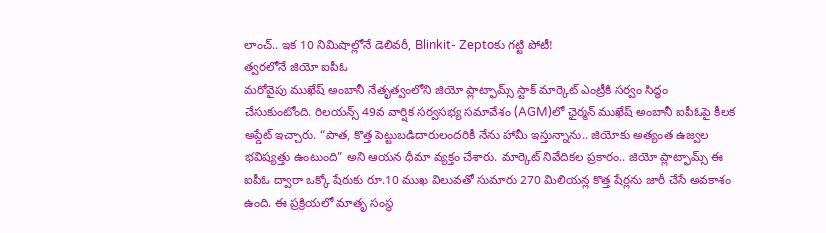లాంచ్.. ఇక 10 నిమిషాల్లోనే డెలివరీ, Blinkit- Zeptoకు గట్టి పోటీ!
త్వరలోనే జియో ఐపీఓ
మరోవైపు ముఖేష్ అంబానీ నేతృత్వంలోని జియో ప్లాట్ఫామ్స్ స్టాక్ మార్కెట్ ఎంట్రీకి సర్వం సిద్ధం చేసుకుంటోంది. రిలయన్స్ 49వ వార్షిక సర్వసభ్య సమావేశం (AGM)లో ఛైర్మన్ ముఖేష్ అంబానీ ఐపీఓపై కీలక అప్డేట్ ఇచ్చారు. “పాత, కొత్త పెట్టుబడిదారులందరికీ నేను హామీ ఇస్తున్నాను.. జియోకు అత్యంత ఉజ్వల భవిష్యత్తు ఉంటుంది” అని ఆయన ధీమా వ్యక్తం చేశారు. మార్కెట్ నివేదికల ప్రకారం.. జియో ప్లాట్ఫామ్స్ ఈ ఐపీఓ ద్వారా ఒక్కో షేరుకు రూ.10 ముఖ విలువతో సుమారు 270 మిలియన్ల కొత్త షేర్లను జారీ చేసే అవకాశం ఉంది. ఈ ప్రక్రియలో మాతృ సంస్థ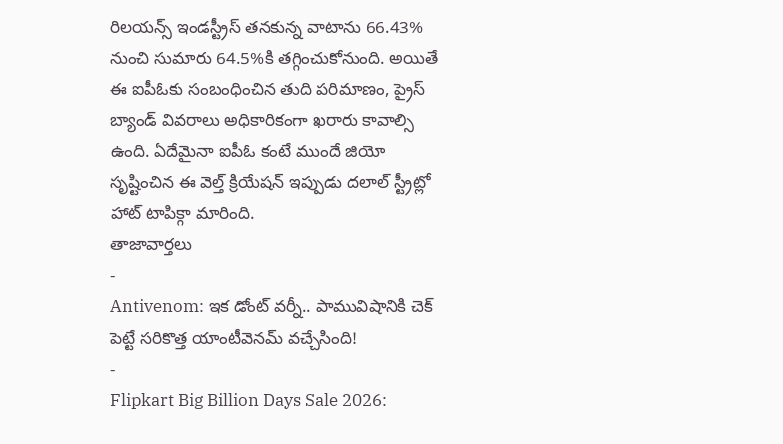రిలయన్స్ ఇండస్ట్రీస్ తనకున్న వాటాను 66.43% నుంచి సుమారు 64.5%కి తగ్గించుకోనుంది. అయితే ఈ ఐపీఓకు సంబంధించిన తుది పరిమాణం, ప్రైస్ బ్యాండ్ వివరాలు అధికారికంగా ఖరారు కావాల్సి ఉంది. ఏదేమైనా ఐపీఓ కంటే ముందే జియో సృష్టించిన ఈ వెల్త్ క్రియేషన్ ఇప్పుడు దలాల్ స్ట్రీట్లో హాట్ టాపిక్గా మారింది.
తాజావార్తలు
-
Antivenom: ఇక డోంట్ వర్నీ.. పామువిషానికి చెక్ పెట్టే సరికొత్త యాంటీవెనమ్ వచ్చేసింది!
-
Flipkart Big Billion Days Sale 2026: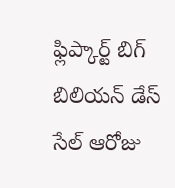ఫ్లిప్కార్ట్ బిగ్ బిలియన్ డేస్ సేల్ ఆరోజు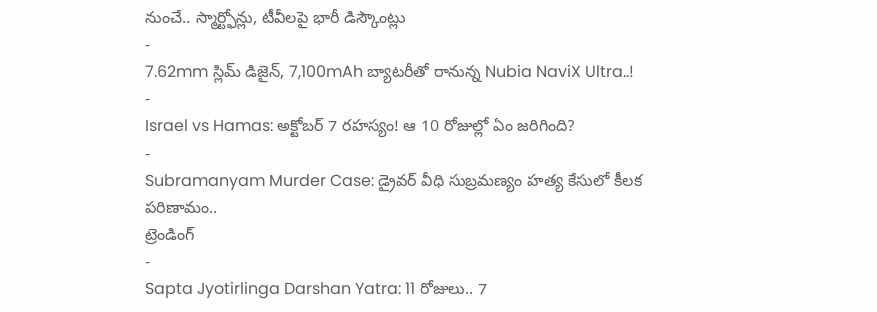నుంచే.. స్మార్ట్ఫోన్లు, టీవీలపై భారీ డిస్కౌంట్లు
-
7.62mm స్లిమ్ డిజైన్, 7,100mAh బ్యాటరీతో రానున్న Nubia NaviX Ultra..!
-
Israel vs Hamas: అక్టోబర్ 7 రహస్యం! ఆ 10 రోజుల్లో ఏం జరిగింది?
-
Subramanyam Murder Case: డ్రైవర్ వీధి సుబ్రమణ్యం హత్య కేసులో కీలక పరిణామం..
ట్రెండింగ్
-
Sapta Jyotirlinga Darshan Yatra: 11 రోజులు.. 7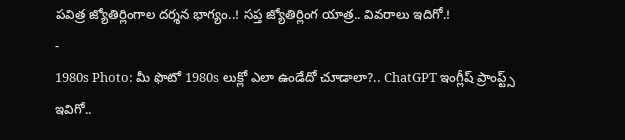పవిత్ర జ్యోతిర్లింగాల దర్శన భాగ్యం..! సప్త జ్యోతిర్లింగ యాత్ర.. వివరాలు ఇదిగో.!
-
1980s Photo: మీ ఫొటో 1980s లుక్లో ఎలా ఉండేదో చూడాలా?.. ChatGPT ఇంగ్లీష్ ప్రాంప్ట్స్ ఇవిగో..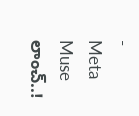-
Meta Muse లాంచ్..!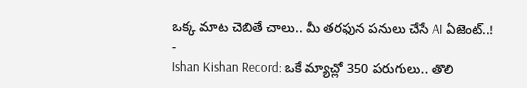ఒక్క మాట చెబితే చాలు.. మీ తరఫున పనులు చేసే AI ఏజెంట్..!
-
Ishan Kishan Record: ఒకే మ్యాచ్లో 350 పరుగులు.. తొలి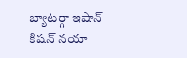బ్యాటర్గా ఇషాన్ కిషన్ నయా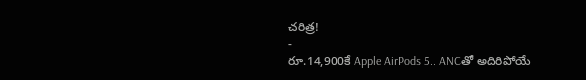చరిత్ర!
-
రూ.14,900కే Apple AirPods 5.. ANCతో అదిరిపోయే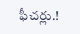ఫీచర్లు.!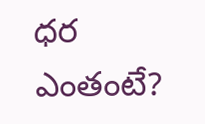ధర ఎంతంటే?